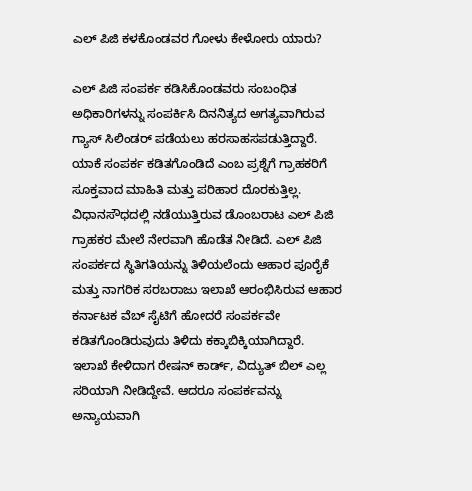ಎಲ್ ಪಿಜಿ ಕಳಕೊಂಡವರ ಗೋಳು ಕೇಳೋರು ಯಾರು?

ಎಲ್ ಪಿಜಿ ಸಂಪರ್ಕ ಕಡಿಸಿಕೊಂಡವರು ಸಂಬಂಧಿತ ಅಧಿಕಾರಿಗಳನ್ನು ಸಂಪರ್ಕಿಸಿ ದಿನನಿತ್ಯದ ಅಗತ್ಯವಾಗಿರುವ ಗ್ಯಾಸ್ ಸಿಲಿಂಡರ್ ಪಡೆಯಲು ಹರಸಾಹಸಪಡುತ್ತಿದ್ದಾರೆ. ಯಾಕೆ ಸಂಪರ್ಕ ಕಡಿತಗೊಂಡಿದೆ ಎಂಬ ಪ್ರಶ್ನೆಗೆ ಗ್ರಾಹಕರಿಗೆ ಸೂಕ್ತವಾದ ಮಾಹಿತಿ ಮತ್ತು ಪರಿಹಾರ ದೊರಕುತ್ತಿಲ್ಲ.
ವಿಧಾನಸೌಧದಲ್ಲಿ ನಡೆಯುತ್ತಿರುವ ಡೊಂಬರಾಟ ಎಲ್ ಪಿಜಿ ಗ್ರಾಹಕರ ಮೇಲೆ ನೇರವಾಗಿ ಹೊಡೆತ ನೀಡಿದೆ. ಎಲ್ ಪಿಜಿ ಸಂಪರ್ಕದ ಸ್ಥಿತಿಗತಿಯನ್ನು ತಿಳಿಯಲೆಂದು ಆಹಾರ ಪೂರೈಕೆ ಮತ್ತು ನಾಗರಿಕ ಸರಬರಾಜು ಇಲಾಖೆ ಆರಂಭಿಸಿರುವ ಆಹಾರ ಕರ್ನಾಟಕ ವೆಬ್ ಸೈಟಿಗೆ ಹೋದರೆ ಸಂಪರ್ಕವೇ ಕಡಿತಗೊಂಡಿರುವುದು ತಿಳಿದು ಕಕ್ಕಾಬಿಕ್ಕಿಯಾಗಿದ್ದಾರೆ.
ಇಲಾಖೆ ಕೇಳಿದಾಗ ರೇಷನ್ ಕಾರ್ಡ್, ವಿದ್ಯುತ್ ಬಿಲ್ ಎಲ್ಲ ಸರಿಯಾಗಿ ನೀಡಿದ್ದೇವೆ. ಆದರೂ ಸಂಪರ್ಕವನ್ನು ಅನ್ಯಾಯವಾಗಿ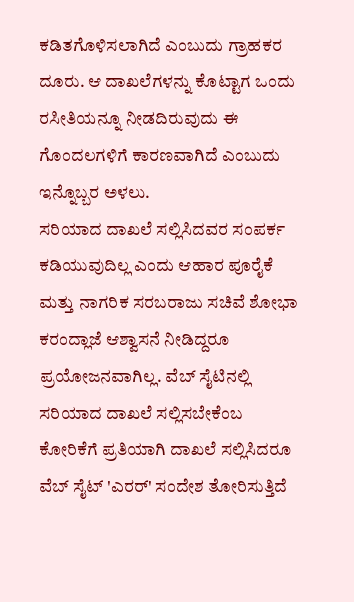ಕಡಿತಗೊಳಿಸಲಾಗಿದೆ ಎಂಬುದು ಗ್ರಾಹಕರ ದೂರು. ಆ ದಾಖಲೆಗಳನ್ನು ಕೊಟ್ಟಾಗ ಒಂದು ರಸೀತಿಯನ್ನೂ ನೀಡದಿರುವುದು ಈ ಗೊಂದಲಗಳಿಗೆ ಕಾರಣವಾಗಿದೆ ಎಂಬುದು ಇನ್ನೊಬ್ಬರ ಅಳಲು.
ಸರಿಯಾದ ದಾಖಲೆ ಸಲ್ಲಿಸಿದವರ ಸಂಪರ್ಕ ಕಡಿಯುವುದಿಲ್ಲ ಎಂದು ಆಹಾರ ಪೂರೈಕೆ ಮತ್ತು ನಾಗರಿಕ ಸರಬರಾಜು ಸಚಿವೆ ಶೋಭಾ ಕರಂದ್ಲಾಜೆ ಆಶ್ವಾಸನೆ ನೀಡಿದ್ದರೂ ಪ್ರಯೋಜನವಾಗಿಲ್ಲ. ವೆಬ್ ಸೈಟಿನಲ್ಲಿ ಸರಿಯಾದ ದಾಖಲೆ ಸಲ್ಲಿಸಬೇಕೆಂಬ ಕೋರಿಕೆಗೆ ಪ್ರತಿಯಾಗಿ ದಾಖಲೆ ಸಲ್ಲಿಸಿದರೂ ವೆಬ್ ಸೈಟ್ 'ಎರರ್' ಸಂದೇಶ ತೋರಿಸುತ್ತಿದೆ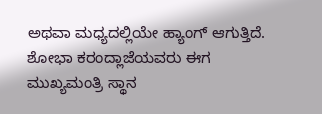ಅಥವಾ ಮಧ್ಯದಲ್ಲಿಯೇ ಹ್ಯಾಂಗ್ ಆಗುತ್ತಿದೆ.
ಶೋಭಾ ಕರಂದ್ಲಾಜೆಯವರು ಈಗ ಮುಖ್ಯಮಂತ್ರಿ ಸ್ಥಾನ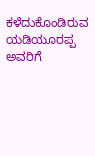ಕಳೆದುಕೊಂಡಿರುವ ಯಡಿಯೂರಪ್ಪ ಅವರಿಗೆ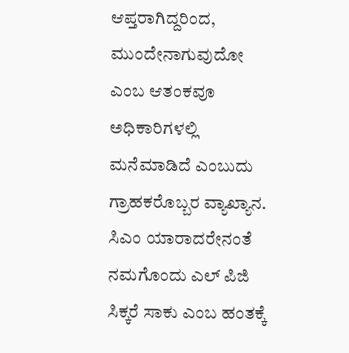ಆಪ್ತರಾಗಿದ್ದರಿಂದ, ಮುಂದೇನಾಗುವುದೋ ಎಂಬ ಆತಂಕವೂ ಅಧಿಕಾರಿಗಳಲ್ಲಿ ಮನೆಮಾಡಿದೆ ಎಂಬುದು ಗ್ರಾಹಕರೊಬ್ಬರ ವ್ಯಾಖ್ಯಾನ. ಸಿಎಂ ಯಾರಾದರೇನಂತೆ ನಮಗೊಂದು ಎಲ್ ಪಿಜಿ ಸಿಕ್ಕರೆ ಸಾಕು ಎಂಬ ಹಂತಕ್ಕೆ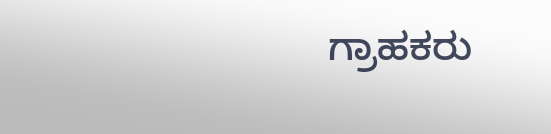ಗ್ರಾಹಕರು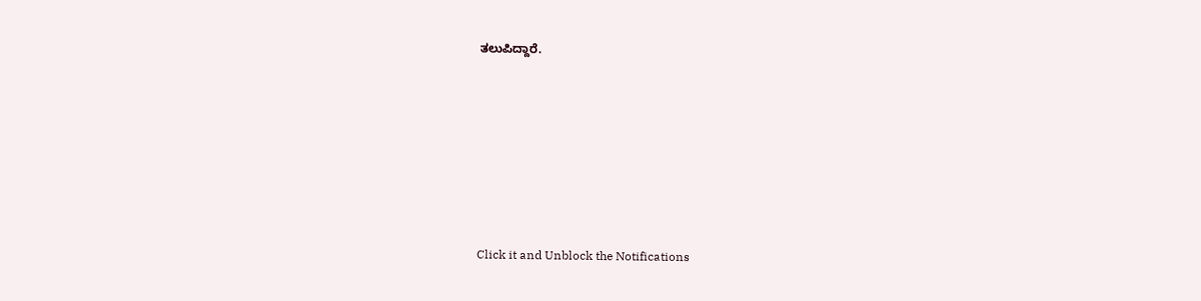ತಲುಪಿದ್ದಾರೆ.











Click it and Unblock the Notifications